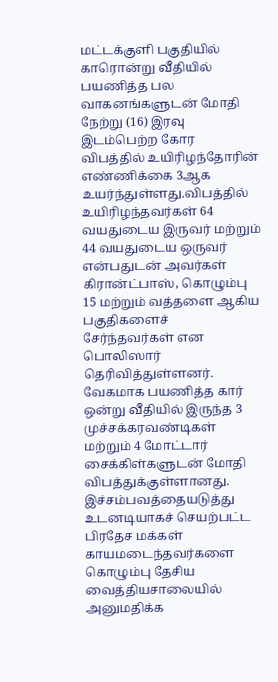மட்டக்குளி பகுதியில் காரொன்று வீதியில் பயணித்த பல வாகனங்களுடன் மோதி நேற்று (16) இரவு இடம்பெற்ற கோர விபத்தில் உயிரிழந்தோரின் எண்ணிக்கை 3ஆக உயர்ந்துள்ளது.விபத்தில் உயிரிழந்தவர்கள் 64 வயதுடைய இருவர் மற்றும் 44 வயதுடைய ஒருவர் என்பதுடன் அவர்கள் கிரான்ட்பாஸ், கொழும்பு 15 மற்றும் வத்தளை ஆகிய பகுதிகளைச் சேர்ந்தவர்கள் என பொலிஸார் தெரிவித்துள்ளனர். வேகமாக பயணித்த கார் ஒன்று வீதியில் இருந்த 3 முச்சக்கரவண்டிகள் மற்றும் 4 மோட்டார் சைக்கிள்களுடன் மோதி விபத்துக்குள்ளானது. இச்சம்பவத்தையடுத்து உடனடியாகச் செயற்பட்ட பிரதேச மக்கள் காயமடைந்தவர்களை கொழும்பு தேசிய வைத்தியசாலையில் அனுமதிக்க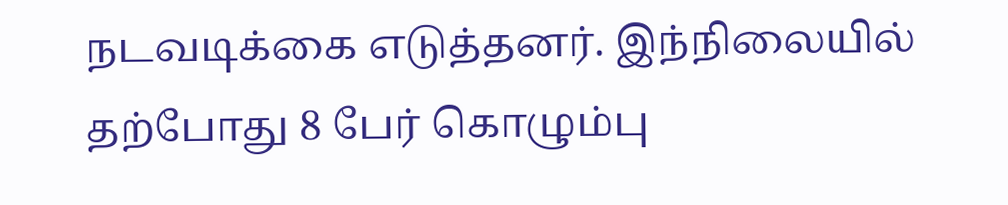நடவடிக்கை எடுத்தனர். இந்நிலையில் தற்போது 8 பேர் கொழும்பு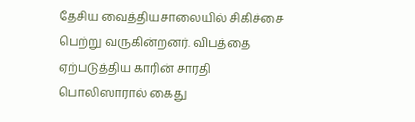தேசிய வைத்தியசாலையில் சிகிச்சை பெற்று வருகின்றனர். விபத்தை ஏற்படுத்திய காரின் சாரதி பொலிஸாரால் கைது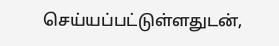செய்யப்பட்டுள்ளதுடன்,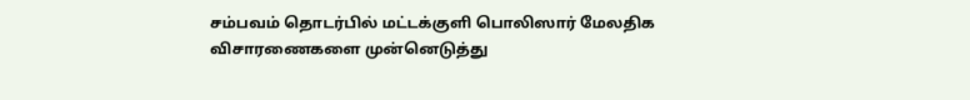சம்பவம் தொடர்பில் மட்டக்குளி பொலிஸார் மேலதிக விசாரணைகளை முன்னெடுத்து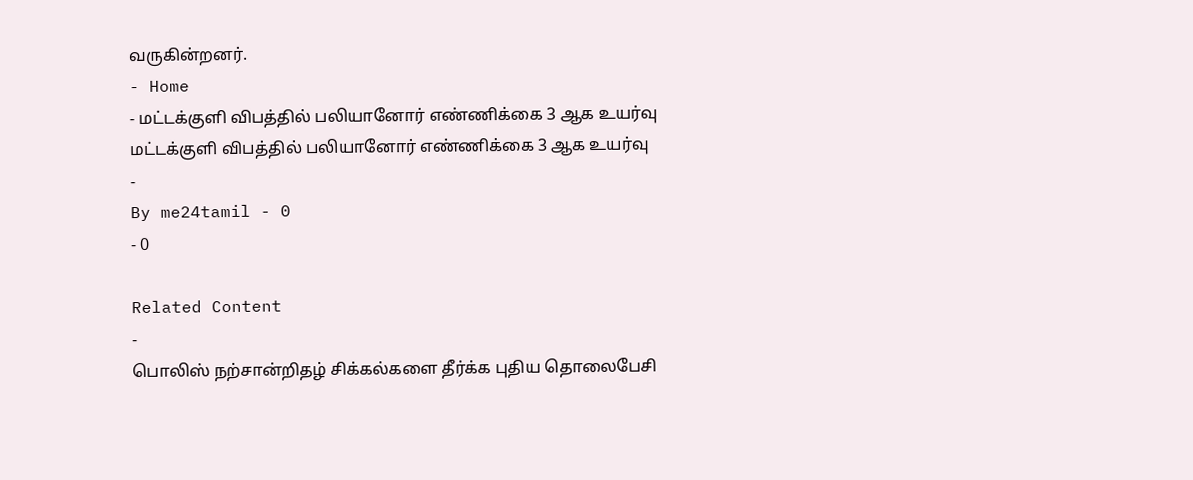வருகின்றனர்.
- Home
- மட்டக்குளி விபத்தில் பலியானோர் எண்ணிக்கை 3 ஆக உயர்வு
மட்டக்குளி விபத்தில் பலியானோர் எண்ணிக்கை 3 ஆக உயர்வு
-
By me24tamil - 0
- 0

Related Content
-
பொலிஸ் நற்சான்றிதழ் சிக்கல்களை தீர்க்க புதிய தொலைபேசி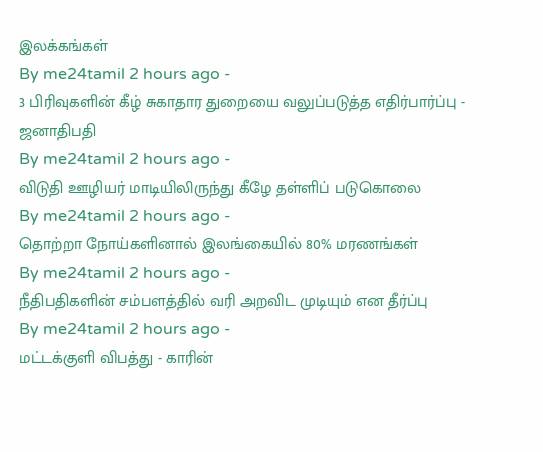இலக்கங்கள்
By me24tamil 2 hours ago -
3 பிரிவுகளின் கீழ் சுகாதார துறையை வலுப்படுத்த எதிர்பார்ப்பு - ஜனாதிபதி
By me24tamil 2 hours ago -
விடுதி ஊழியர் மாடியிலிருந்து கீழே தள்ளிப் படுகொலை
By me24tamil 2 hours ago -
தொற்றா நோய்களினால் இலங்கையில் 80% மரணங்கள்
By me24tamil 2 hours ago -
நீதிபதிகளின் சம்பளத்தில் வரி அறவிட முடியும் என தீர்ப்பு
By me24tamil 2 hours ago -
மட்டக்குளி விபத்து - காரின்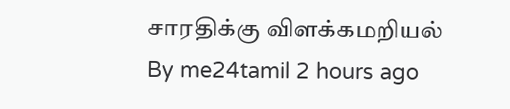சாரதிக்கு விளக்கமறியல்
By me24tamil 2 hours ago